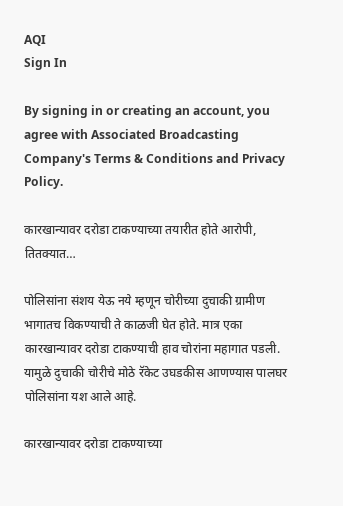AQI
Sign In

By signing in or creating an account, you agree with Associated Broadcasting Company's Terms & Conditions and Privacy Policy.

कारखान्यावर दरोडा टाकण्याच्या तयारीत होते आरोपी, तितक्यात…

पोलिसांना संशय येऊ नये म्हणून चोरीच्या दुचाकी ग्रामीण भागातच विकण्याची ते काळजी घेत होते. मात्र एका कारखान्यावर दरोडा टाकण्याची हाव चोरांना महागात पडली. यामुळे दुचाकी चोरीचे मोठे रॅकेट उघडकीस आणण्यास पालघर पोलिसांना यश आले आहे.

कारखान्यावर दरोडा टाकण्याच्या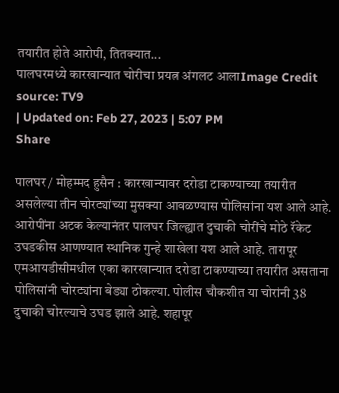तयारीत होते आरोपी, तितक्यात...
पालघरमध्ये कारखान्यात चोरीचा प्रयत्न अंगलट आलाImage Credit source: TV9
| Updated on: Feb 27, 2023 | 5:07 PM
Share

पालघर / मोहम्मद हुसैन : कारखान्यावर दरोडा टाकण्याच्या तयारीत असलेल्या तीन चोरट्यांच्या मुसक्या आवळण्यास पोलिसांना यश आले आहे. आरोपींना अटक केल्यानंतर पालघर जिल्ह्यात दुचाकी चोरींचे मोठे रॅकेट उघडकीस आणण्यात स्थानिक गुन्हे शाखेला यश आले आहे. तारापूर एमआयडीसीमधील एका कारखान्यात दरोडा टाकण्याच्या तयारीत असताना पोलिसांनी चोरट्यांना बेड्या ठोकल्या. पोलीस चौकशीत या चोरांनी 38 दुचाकी चोरल्याचे उघड झाले आहे. शहापूर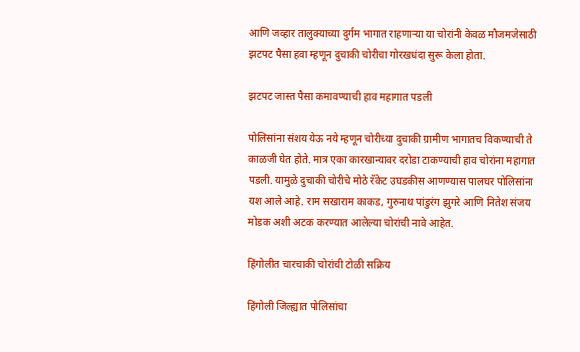आणि जव्हार तालुक्याच्या दुर्गम भागात राहणार्‍या या चोरांनी केवळ मौजमजेसाठी झटपट पैसा हवा म्हणून दुचाकी चोरीचा गोरखधंदा सुरू केला होता.

झटपट जास्त पैसा कमावण्याची हाव महागात पडली

पोलिसांना संशय येऊ नये म्हणून चोरीच्या दुचाकी ग्रामीण भागातच विकण्याची ते काळजी घेत होते. मात्र एका कारखान्यावर दरोडा टाकण्याची हाव चोरांना महागात पडली. यामुळे दुचाकी चोरीचे मोठे रॅकेट उघडकीस आणण्यास पालघर पोलिसांना यश आले आहे. राम सखाराम काकड, गुरुनाथ पांडुरंग झुगरे आणि नितेश संजय मोडक अशी अटक करण्यात आलेल्या चोरांची नावे आहेत.

हिंगोलीत चारचाकी चोरांची टोळी सक्रिय

हिंगोली जिल्ह्यात पोलिसांचा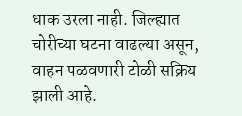धाक उरला नाही. जिल्ह्यात चोरीच्या घटना वाढल्या असून, वाहन पळवणारी टोळी सक्रिय झाली आहे.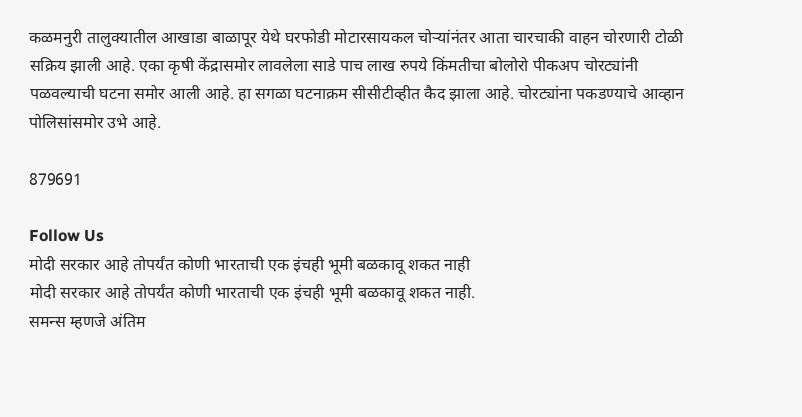कळमनुरी तालुक्यातील आखाडा बाळापूर येथे घरफोडी मोटारसायकल चोऱ्यांनंतर आता चारचाकी वाहन चोरणारी टोळी सक्रिय झाली आहे. एका कृषी केंद्रासमोर लावलेला साडे पाच लाख रुपये किंमतीचा बोलोरो पीकअप चोरट्यांनी पळवल्याची घटना समोर आली आहे. हा सगळा घटनाक्रम सीसीटीव्हीत कैद झाला आहे. चोरट्यांना पकडण्याचे आव्हान पोलिसांसमोर उभे आहे.

879691

Follow Us
मोदी सरकार आहे तोपर्यंत कोणी भारताची एक इंचही भूमी बळकावू शकत नाही
मोदी सरकार आहे तोपर्यंत कोणी भारताची एक इंचही भूमी बळकावू शकत नाही.
समन्स म्हणजे अंतिम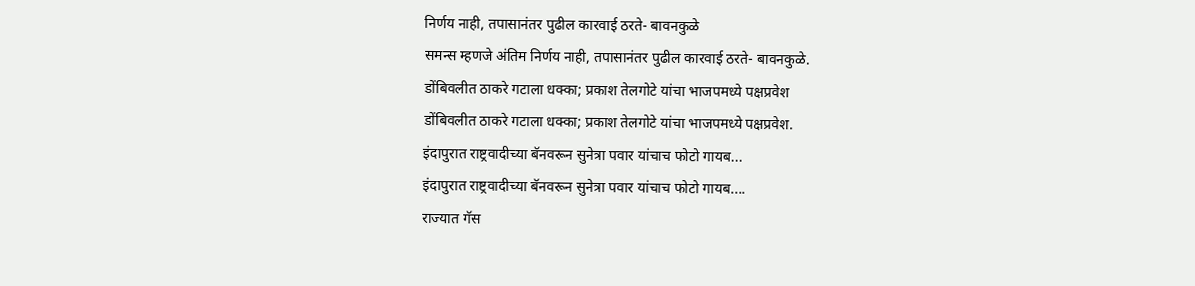निर्णय नाही, तपासानंतर पुढील कारवाई ठरते- बावनकुळे
समन्स म्हणजे अंतिम निर्णय नाही, तपासानंतर पुढील कारवाई ठरते- बावनकुळे.
डोंबिवलीत ठाकरे गटाला धक्का; प्रकाश तेलगोटे यांचा भाजपमध्ये पक्षप्रवेश
डोंबिवलीत ठाकरे गटाला धक्का; प्रकाश तेलगोटे यांचा भाजपमध्ये पक्षप्रवेश.
इंदापुरात राष्ट्रवादीच्या बॅनवरून सुनेत्रा पवार यांचाच फोटो गायब...
इंदापुरात राष्ट्रवादीच्या बॅनवरून सुनेत्रा पवार यांचाच फोटो गायब....
राज्यात गॅस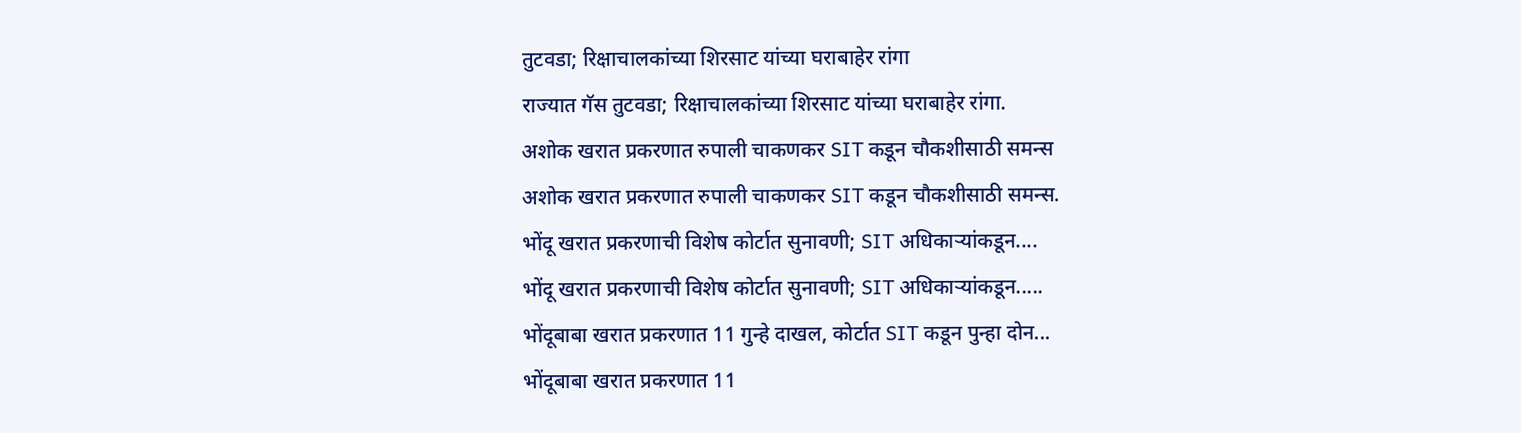तुटवडा; रिक्षाचालकांच्या शिरसाट यांच्या घराबाहेर रांगा
राज्यात गॅस तुटवडा; रिक्षाचालकांच्या शिरसाट यांच्या घराबाहेर रांगा.
अशोक खरात प्रकरणात रुपाली चाकणकर SIT कडून चौकशीसाठी समन्स
अशोक खरात प्रकरणात रुपाली चाकणकर SIT कडून चौकशीसाठी समन्स.
भोंदू खरात प्रकरणाची विशेष कोर्टात सुनावणी; SIT अधिकाऱ्यांकडून....
भोंदू खरात प्रकरणाची विशेष कोर्टात सुनावणी; SIT अधिकाऱ्यांकडून.....
भोंदूबाबा खरात प्रकरणात 11 गुन्हे दाखल, कोर्टात SIT कडून पुन्हा दोन...
भोंदूबाबा खरात प्रकरणात 11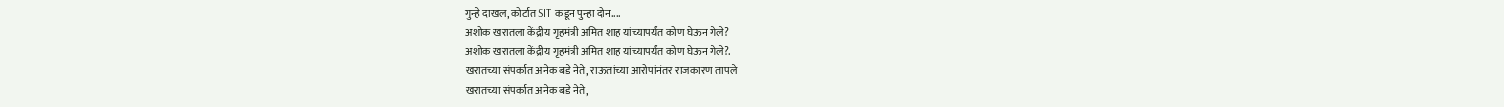गुन्हे दाखल, कोर्टात SIT कडून पुन्हा दोन....
अशोक खरातला केंद्रीय गृहमंत्री अमित शाह यांच्यापर्यंत कोण घेऊन गेले?
अशोक खरातला केंद्रीय गृहमंत्री अमित शाह यांच्यापर्यंत कोण घेऊन गेले?.
खरातच्या संपर्कात अनेक बडे नेते, राऊतांच्या आरोपांनंतर राजकारण तापले
खरातच्या संपर्कात अनेक बडे नेते,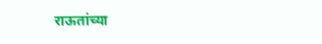राऊतांच्या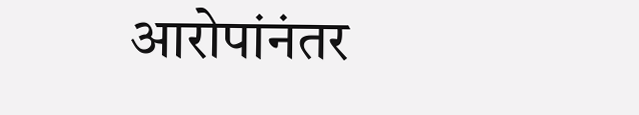आरोपांनंतर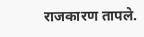राजकारण तापले.